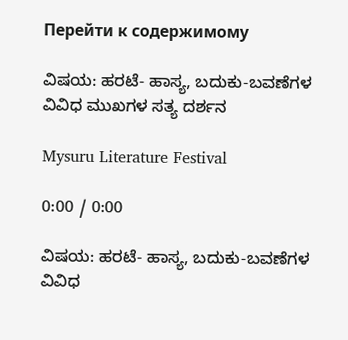Перейти к содержимому

ವಿಷಯ: ಹರಟೆ- ಹಾಸ್ಯ, ಬದುಕು-ಬವಣೆಗಳ ವಿವಿಧ ಮುಖಗಳ ಸತ್ಯ ದರ್ಶನ

Mysuru Literature Festival

0:00 / 0:00

ವಿಷಯ: ಹರಟೆ- ಹಾಸ್ಯ, ಬದುಕು-ಬವಣೆಗಳ ವಿವಿಧ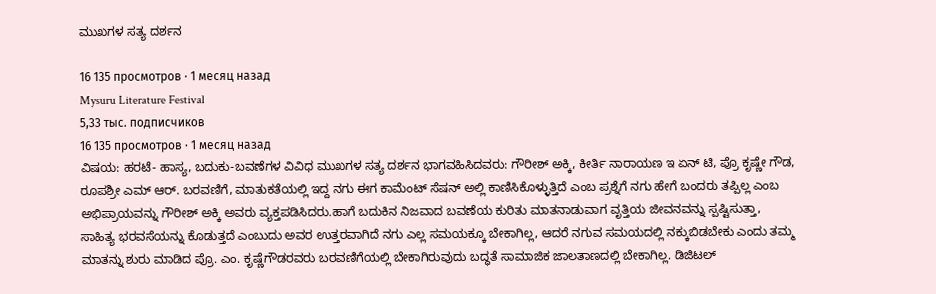ಮುಖಗಳ ಸತ್ಯ ದರ್ಶನ

16 135 просмотров · 1 месяц назад
Mysuru Literature Festival
5,33 тыс. подписчиков
16 135 просмотров · 1 месяц назад
ವಿಷಯ: ಹರಟೆ- ಹಾಸ್ಯ, ಬದುಕು-ಬವಣೆಗಳ ವಿವಿಧ ಮುಖಗಳ ಸತ್ಯ ದರ್ಶನ ಭಾಗವಹಿಸಿದವರು: ಗೌರೀಶ್ ಅಕ್ಕಿ, ಕೀರ್ತಿ ನಾರಾಯಣ ಇ ಏನ್ ಟಿ, ಪ್ರೊ ಕೃಷ್ಣೇ ಗೌಡ, ರೂಪಶ್ರೀ ಎಮ್ ಆರ್. ಬರವಣಿಗೆ, ಮಾತುಕತೆಯಲ್ಲಿ ಇದ್ದ ನಗು ಈಗ ಕಾಮೆಂಟ್ ಸೆಷನ್ ಅಲ್ಲಿ ಕಾಣಿಸಿಕೊಳ್ಳುತ್ತಿದೆ ಎಂಬ ಪ್ರಶ್ನೆಗೆ ನಗು ಹೇಗೆ ಬಂದರು ತಪ್ಪಿಲ್ಲ ಎಂಬ ಅಭಿಪ್ರಾಯವನ್ನು ಗೌರೀಶ್ ಅಕ್ಕಿ ಅವರು ವ್ಯಕ್ತಪಡಿಸಿದರು.ಹಾಗೆ ಬದುಕಿನ ನಿಜವಾದ ಬವಣೆಯ ಕುರಿತು ಮಾತನಾಡುವಾಗ ವೃತ್ತಿಯ ಜೀವನವನ್ನು ಸ್ಪಷ್ಟಿಸುತ್ತಾ, ಸಾಹಿತ್ಯ ಭರವಸೆಯನ್ನು ಕೊಡುತ್ತದೆ ಎಂಬುದು ಅವರ ಉತ್ತರವಾಗಿದೆ ನಗು ಎಲ್ಲ ಸಮಯಕ್ಕೂ ಬೇಕಾಗಿಲ್ಲ, ಆದರೆ ನಗುವ ಸಮಯದಲ್ಲಿ ನಕ್ಕುಬಿಡಬೇಕು ಎಂದು ತಮ್ಮ ಮಾತನ್ನು ಶುರು ಮಾಡಿದ ಪ್ರೊ. ಎಂ. ಕೃಷ್ಣೆಗೌಡರವರು ಬರವಣಿಗೆಯಲ್ಲಿ ಬೇಕಾಗಿರುವುದು ಬದ್ಧತೆ ಸಾಮಾಜಿಕ ಜಾಲತಾಣದಲ್ಲಿ ಬೇಕಾಗಿಲ್ಲ. ಡಿಜಿಟಲ್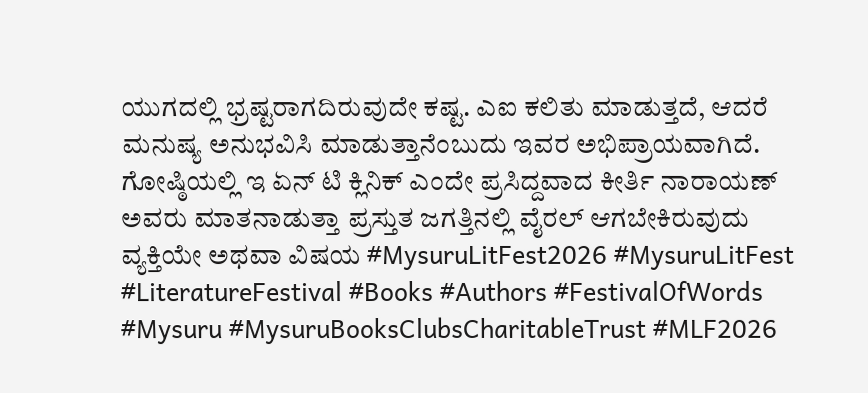ಯುಗದಲ್ಲಿ ಭ್ರಷ್ಟರಾಗದಿರುವುದೇ ಕಷ್ಟ. ಎಐ ಕಲಿತು ಮಾಡುತ್ತದೆ, ಆದರೆ ಮನುಷ್ಯ ಅನುಭವಿಸಿ ಮಾಡುತ್ತಾನೆಂಬುದು ಇವರ ಅಭಿಪ್ರಾಯವಾಗಿದೆ. ಗೋಷ್ಠಿಯಲ್ಲಿ ಇ ಏನ್ ಟಿ ಕ್ಲಿನಿಕ್ ಎಂದೇ ಪ್ರಸಿದ್ದವಾದ ಕೀರ್ತಿ ನಾರಾಯಣ್ ಅವರು ಮಾತನಾಡುತ್ತಾ ಪ್ರಸ್ತುತ ಜಗತ್ತಿನಲ್ಲಿ ವೈರಲ್ ಆಗಬೇಕಿರುವುದು ವ್ಯಕ್ತಿಯೇ ಅಥವಾ ವಿಷಯ #MysuruLitFest2026 #MysuruLitFest #LiteratureFestival #Books #Authors #FestivalOfWords #Mysuru #MysuruBooksClubsCharitableTrust #MLF2026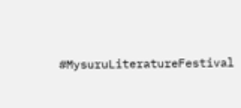#MysuruLiteratureFestival